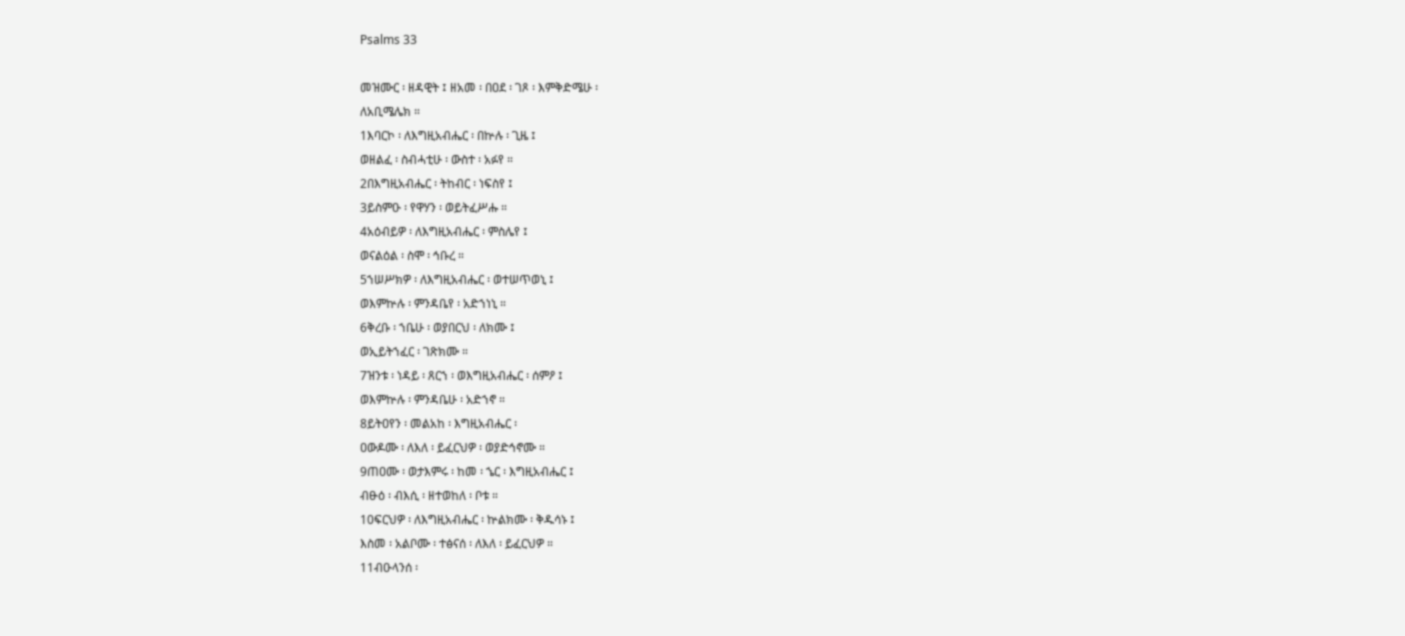Psalms 33

መዝሙር ፡ ዘዳዊት ፤ ዘአመ ፡ በዐደ ፡ ገጾ ፡ እምቅድሜሁ ፡
ለአቢሜሌክ ።
1እባርኮ ፡ ለእግዚአብሔር ፡ በኵሉ ፡ ጊዜ ፤
ወዘልፈ ፡ ስብሓቲሁ ፡ ውስተ ፡ አፉየ ።
2በእግዚአብሔር ፡ ትከብር ፡ ነፍስየ ፤
3ይስምዑ ፡ የዋሃን ፡ ወይትፈሥሑ ።
4አዕብይዎ ፡ ለእግዚአብሔር ፡ ምስሌየ ፤
ወናልዕል ፡ ስሞ ፡ ኅቡረ ።
5ኀሠሥክዎ ፡ ለእግዚአብሔር ፡ ወተሠጥወኒ ፤
ወእምኵሉ ፡ ምንዳቤየ ፡ አድኀነኒ ።
6ቅረቡ ፡ ኀቤሁ ፡ ወያበርህ ፡ ለክሙ ፤
ወኢይትኀፈር ፡ ገጽክሙ ።
7ዝንቱ ፡ ነዳይ ፡ ጸርኀ ፡ ወእግዚአብሔር ፡ ሰምዖ ፤
ወእምኵሉ ፡ ምንዳቤሁ ፡ አድኀኖ ።
8ይትዐየን ፡ መልአከ ፡ እግዚአብሔር ፡
ዐውዶሙ ፡ ለእለ ፡ ይፈርህዎ ፡ ወያድኅኖሙ ።
9ጠዐሙ ፡ ወታእምሩ ፡ ከመ ፡ ኄር ፡ እግዚአብሔር ፤
ብፁዕ ፡ ብእሲ ፡ ዘተወከለ ፡ ቦቱ ።
10ፍርህዎ ፡ ለእግዚአብሔር ፡ ኵልክሙ ፡ ቅዱሳኑ ፤
እስመ ፡ አልቦሙ ፡ ተፅናሰ ፡ ለእለ ፡ ይፈርህዎ ።
11ብዑላንሰ ፡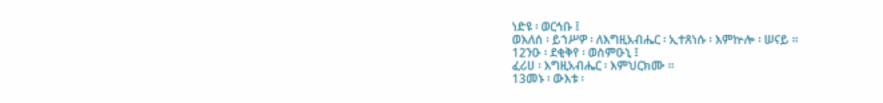ነድዩ ፡ ወርኅቡ ፤
ወእለሰ ፡ ይኀሥዎ ፡ ለእግዚአብሔር ፡ ኢተጸነሱ ፡ እምኵሎ ፡ ሠናይ ።
12ንዑ ፡ ደቂቅየ ፡ ወስምዑኒ ፤
ፈሪሀ ፡ እግዚአብሔር ፡ እምህርክሙ ።
13መኑ ፡ ውእቱ ፡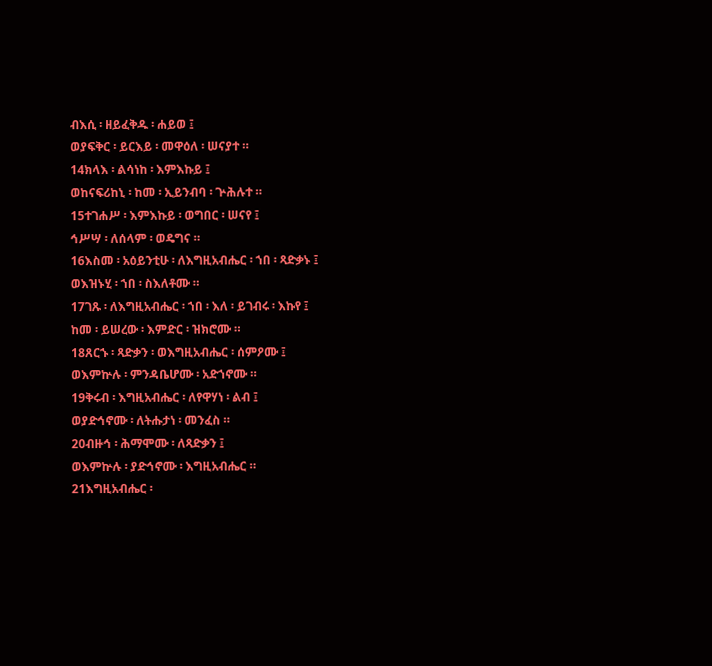ብእሲ ፡ ዘይፈቅዱ ፡ ሐይወ ፤
ወያፍቅር ፡ ይርእይ ፡ መዋዕለ ፡ ሠናያተ ።
14ክላእ ፡ ልሳነከ ፡ እምእኩይ ፤
ወከናፍሪከኒ ፡ ከመ ፡ ኢይንብባ ፡ ጕሕሉተ ።
15ተገሐሥ ፡ እምእኩይ ፡ ወግበር ፡ ሠናየ ፤
ኅሥሣ ፡ ለሰላም ፡ ወዴግና ።
16እስመ ፡ አዕይንቲሁ ፡ ለእግዚአብሔር ፡ ኀበ ፡ ጻድቃኑ ፤
ወእዝኑሂ ፡ ኀበ ፡ ስእለቶሙ ።
17ገጹ ፡ ለእግዚአብሔር ፡ ኀበ ፡ እለ ፡ ይገብሩ ፡ እኩየ ፤
ከመ ፡ ይሠረው ፡ እምድር ፡ ዝክሮሙ ።
18ጸርኁ ፡ ጻድቃን ፡ ወእግዚአብሔር ፡ ሰምዖሙ ፤
ወእምኵሉ ፡ ምንዳቤሆሙ ፡ አድኀኖሙ ።
19ቅሩብ ፡ እግዚአብሔር ፡ ለየዋሃነ ፡ ልብ ፤
ወያድኅኖሙ ፡ ለትሑታነ ፡ መንፈስ ።
20ብዙኅ ፡ ሕማሞሙ ፡ ለጻድቃን ፤
ወእምኵሉ ፡ ያድኅኖሙ ፡ እግዚአብሔር ።
21እግዚአብሔር ፡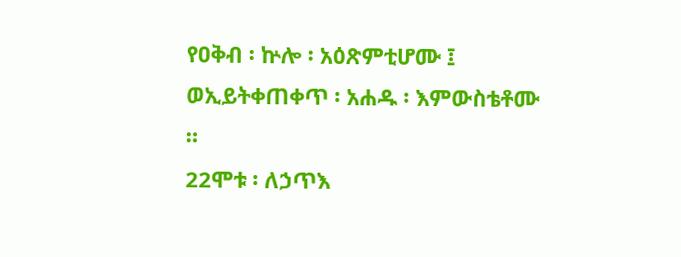የዐቅብ ፡ ኵሎ ፡ አዕጽምቲሆሙ ፤
ወኢይትቀጠቀጥ ፡ አሐዱ ፡ እምውስቴቶሙ ።
22ሞቱ ፡ ለኃጥእ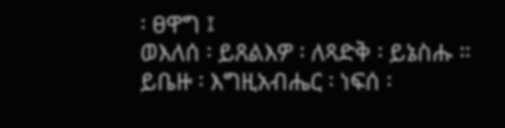፡ ፀዋግ ፤
ወእለሰ ፡ ይጸልእዎ ፡ ለጻድቅ ፡ ይኔስሑ ።
ይቤዙ ፡ እግዚአብሔር ፡ ነፍሰ ፡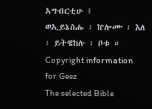አግብርቲሁ ፤
ወኢይኔስሑ ፡ ኵሎሙ ፡ እለ ፡ ይትዌከሉ ፡ ቦቱ ።
Copyright information for Geez
The selected Bible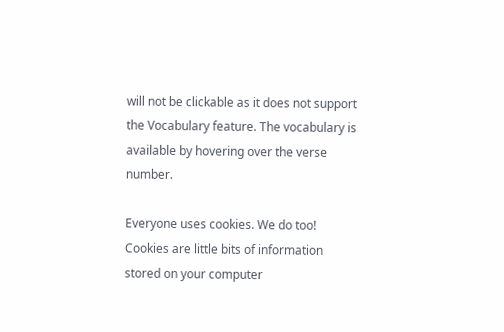will not be clickable as it does not support the Vocabulary feature. The vocabulary is available by hovering over the verse number.

Everyone uses cookies. We do too! Cookies are little bits of information stored on your computer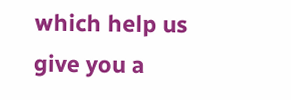which help us give you a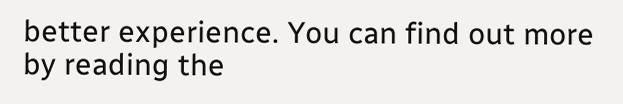better experience. You can find out more by reading the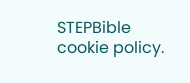STEPBible cookie policy.